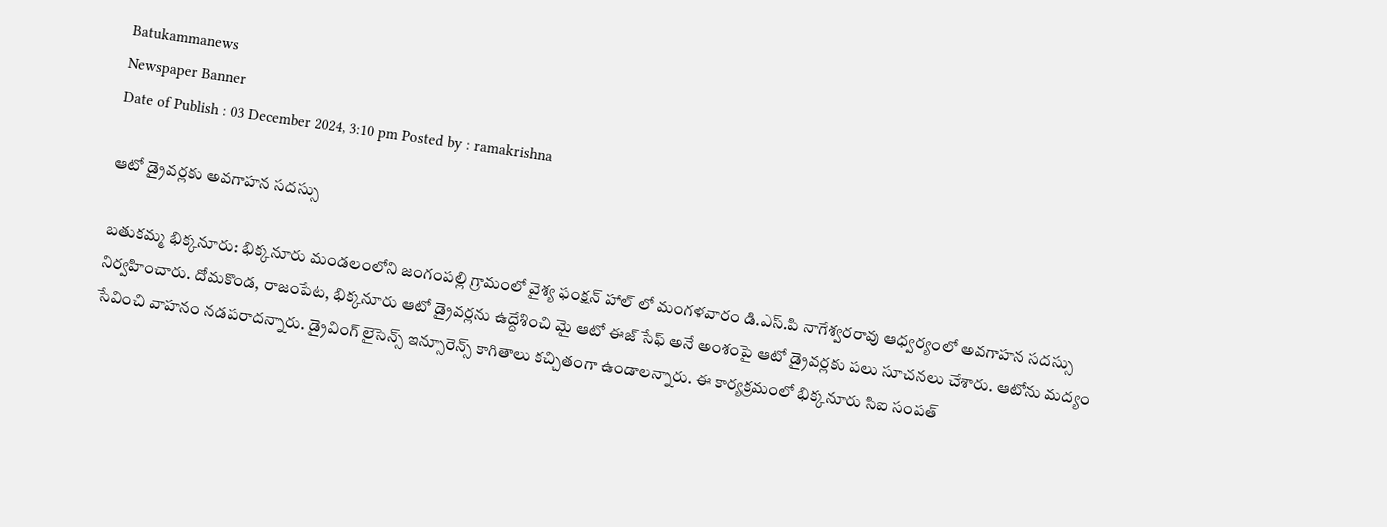Batukammanews
Newspaper Banner
Date of Publish : 03 December 2024, 3:10 pm Posted by : ramakrishna

ఆటో డ్రైవర్లకు అవగాహన సదస్సు

బతుకమ్మ భిక్కనూరు: భిక్కనూరు మండలంలోని జంగంపల్లి గ్రామంలో వైశ్య ఫంక్షన్ హాల్ లో మంగళవారం డి.ఎస్.పి నాగేశ్వరరావు ఆధ్వర్యంలో అవగాహన సదస్సు నిర్వహించారు. దోమకొండ, రాజంపేట, భిక్కనూరు ఆటో డ్రైవర్లను ఉద్దేశించి మై ఆటో ఈజ్ సేఫ్ అనే అంశంపై ఆటో డ్రైవర్లకు పలు సూచనలు చేశారు. ఆటోను మద్యం సేవించి వాహనం నడపరాదన్నారు. డ్రైవింగ్ లైసెన్స్ ఇన్సూరెన్స్ కాగితాలు కచ్చితంగా ఉండాలన్నారు. ఈ కార్యక్రమంలో భిక్కనూరు సిఐ సంపత్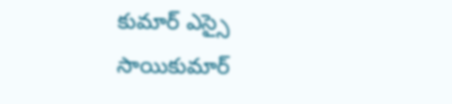కుమార్ ఎస్సై సాయికుమార్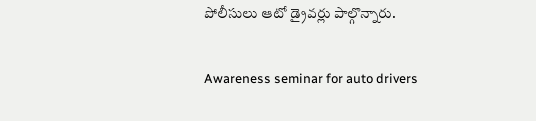పోలీసులు ఆటో డ్రైవర్లు పాల్గొన్నారు.

Awareness seminar for auto drivers